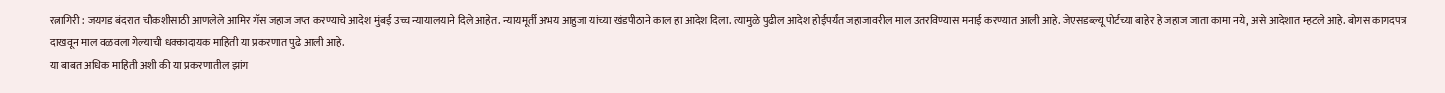रत्नागिरी : जयगड बंदरात चौकशीसाठी आणलेले आमिर गॅस जहाज जप्त करण्याचे आदेश मुंबई उच्च न्यायालयाने दिले आहेत. न्यायमूर्ती अभय आहुजा यांच्या खंडपीठाने काल हा आदेश दिला. त्यामुळे पुढील आदेश होईपर्यंत जहाजावरील माल उतरविण्यास मनाई करण्यात आली आहे. जेएसडब्ल्यू पोर्टच्या बाहेर हे जहाज जाता कामा नये, असे आदेशात म्हटले आहे. बोगस कागदपत्र दाखवून माल वळवला गेल्याची धक्कादायक माहिती या प्रकरणात पुढे आली आहे.
या बाबत अधिक माहिती अशी की या प्रकरणातील झांग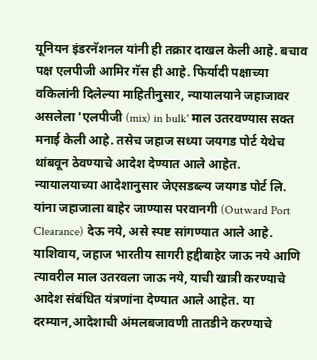यूनियन इंडरनॅशनल यांनी ही तक्रार दाखल केली आहे. बचाव पक्ष एलपीजी आमिर गॅस ही आहे. फिर्यादी पक्षाच्या वकिलांनी दिलेल्या माहितीनुसार, न्यायालयाने जहाजावर असलेला 'एलपीजी (mix) in bulk' माल उतरवण्यास सक्त मनाई केली आहे. तसेच जहाज सध्या जयगड पोर्ट येथेच थांबवून ठेवण्याचे आदेश देण्यात आले आहेत.
न्यायालयाच्या आदेशानुसार जेएसडब्ल्य जयगड पोर्ट लि. यांना जहाजाला बाहेर जाण्यास परवानगी (Outward Port Clearance) देऊ नये, असे स्पष्ट सांगण्यात आले आहे. याशिवाय, जहाज भारतीय सागरी हद्दीबाहेर जाऊ नये आणि त्यावरील माल उतरवला जाऊ नये, याची खात्री करण्याचे आदेश संबंधित यंत्रणांना देण्यात आले आहेत. या दरम्यान,आदेशाची अंमलबजावणी तातडीने करण्याचे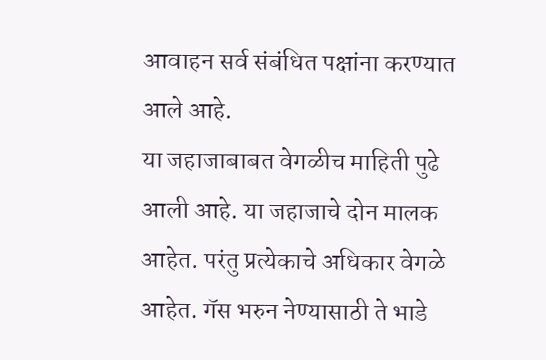आवाहन सर्व संबंधित पक्षांना करण्यात आले आहे.
या जहाजाबाबत वेगळीच माहिती पुढे आली आहे. या जहाजाचे दोन मालक आहेत. परंतु प्रत्येकाचे अधिकार वेगळे आहेत. गॅस भरुन नेण्यासाठी ते भाडे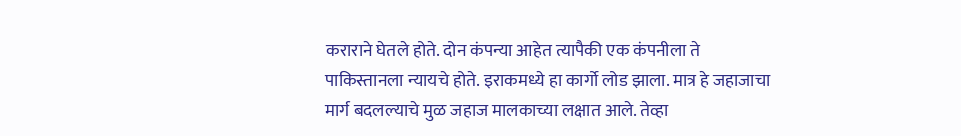कराराने घेतले होते. दोन कंपन्या आहेत त्यापैकी एक कंपनीला ते पाकिस्तानला न्यायचे होते. इराकमध्ये हा कार्गो लोड झाला. मात्र हे जहाजाचा मार्ग बदलल्याचे मुळ जहाज मालकाच्या लक्षात आले. तेव्हा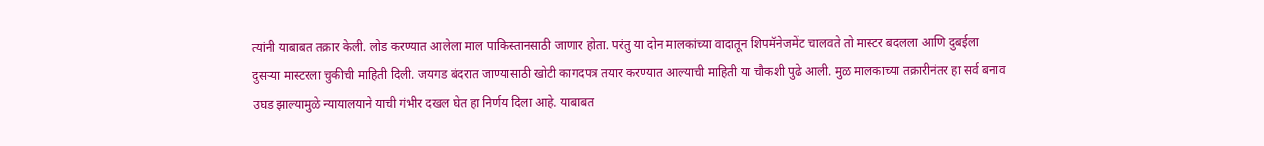त्यांनी याबाबत तक्रार केली. लोड करण्यात आलेला माल पाकिस्तानसाठी जाणार होता. परंतु या दोन मालकांच्या वादातून शिपमॅनेजमेंट चालवते तो मास्टर बदलला आणि दुबईला दुसऱ्या मास्टरला चुकीची माहिती दिली. जयगड बंदरात जाण्यासाठी खोटी कागदपत्र तयार करण्यात आल्याची माहिती या चौकशी पुढे आली. मुळ मालकाच्या तक्रारीनंतर हा सर्व बनाव उघड झाल्यामुळे न्यायालयाने याची गंभीर दखल घेत हा निर्णय दिला आहे. याबाबत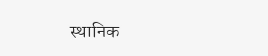स्थानिक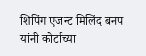शिपिंग एजन्ट मिलिंद बनप यांनी कोर्टाच्या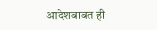आदेशबाबत ही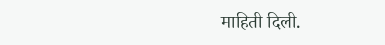माहिती दिली.